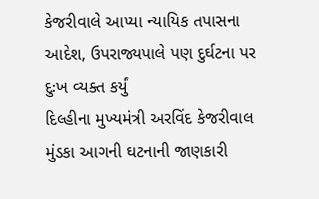કેજરીવાલે આપ્યા ન્યાયિક તપાસના આદેશ, ઉપરાજ્યપાલે પણ દુર્ઘટના પર દુઃખ વ્યક્ત કર્યું
દિલ્હીના મુખ્યમંત્રી અરવિંદ કેજરીવાલ મુંડકા આગની ઘટનાની જાણકારી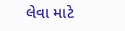લેવા માટે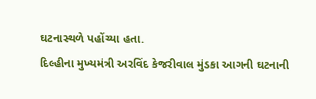ઘટનાસ્થળે પહોંચ્યા હતા.
દિલ્હીના મુખ્યમંત્રી અરવિંદ કેજરીવાલ મુંડકા આગની ઘટનાની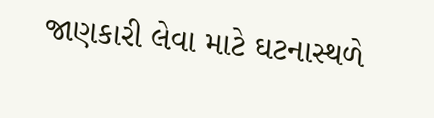જાણકારી લેવા માટે ઘટનાસ્થળે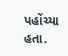પહોંચ્યા હતા.